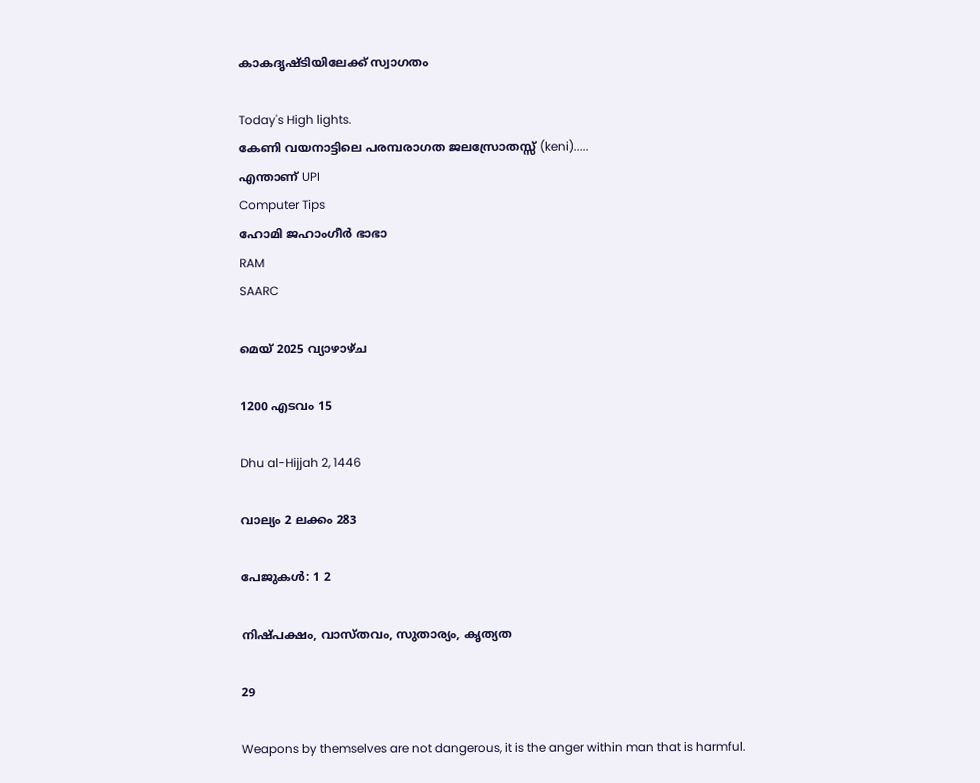കാകദൃഷ്ടിയിലേക്ക് സ്വാഗതം

Today's High lights.
കേണി വയനാട്ടിലെ പരമ്പരാഗത ജലസ്രോതസ്സ് (keni).....
എന്താണ് UPI
Computer Tips
ഹോമി ജഹാംഗീര്‍ ഭാഭാ
RAM
SAARC

മെയ് 2025 വ്യാഴാഴ്ച

1200 എടവം 15

Dhu al-Hijjah 2, 1446

വാല്യം 2 ലക്കം 283

പേജുകള്‍: 1 2

നിഷ്പക്ഷം, വാസ്തവം, സുതാര്യം, കൃത്യത

29

Weapons by themselves are not dangerous, it is the anger within man that is harmful.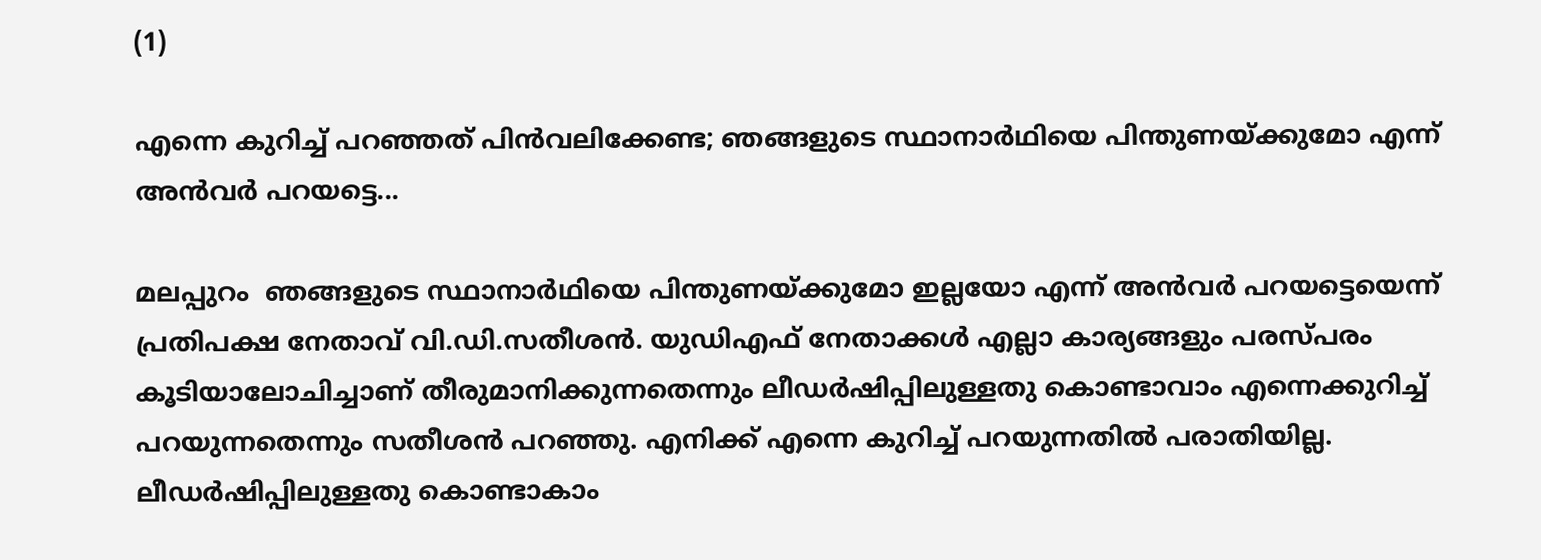(1)

എന്നെ കുറിച്ച് പറഞ്ഞത് പിൻവലിക്കേണ്ട; ഞങ്ങളുടെ സ്ഥാനാർഥിയെ പിന്തുണയ്ക്കുമോ എന്ന് അന്‍വര്‍ പറയട്ടെ...

മലപ്പുറം  ഞങ്ങളുടെ സ്ഥാനാർഥിയെ പിന്തുണയ്ക്കുമോ ഇല്ലയോ എന്ന് അന്‍വര്‍ പറയട്ടെയെന്ന് പ്രതിപക്ഷ നേതാവ് വി.ഡ‍ി.സതീശൻ. യുഡിഎഫ് നേതാക്കൾ എല്ലാ കാര്യങ്ങളും പരസ്പരം കൂടിയാലോചിച്ചാണ് തീരുമാനിക്കുന്നതെന്നും ലീഡര്‍ഷിപ്പിലുള്ളതു കൊണ്ടാവാം എന്നെക്കുറിച്ച് പറയുന്നതെന്നും സതീശന്‍ പറഞ്ഞു. എനിക്ക് എന്നെ കുറിച്ച് പറയുന്നതില്‍ പരാതിയില്ല. ലീഡര്‍ഷിപ്പിലുള്ളതു കൊണ്ടാകാം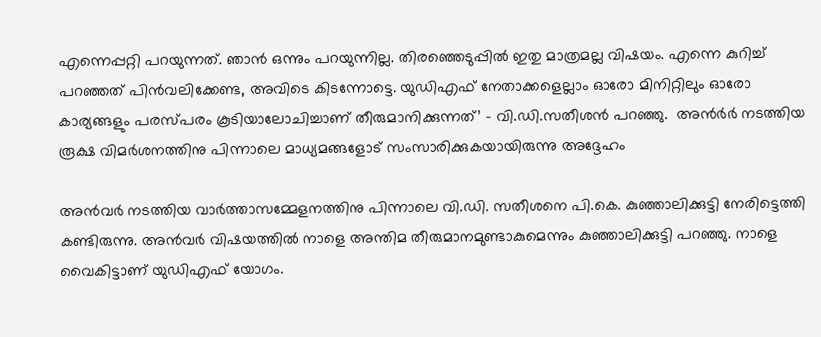എന്നെപ്പറ്റി പറയുന്നത്. ഞാന്‍ ഒന്നും പറയുന്നില്ല. തിരഞ്ഞെടുപ്പില്‍ ഇതു മാത്രമല്ല വിഷയം. എന്നെ കുറിച്ച് പറഞ്ഞത് പിൻവലിക്കേണ്ട, അവിടെ കിടന്നോട്ടെ. യുഡിഎഫ് നേതാക്കളെല്ലാം ഓരോ മിനിറ്റിലും ഓരോ കാര്യങ്ങളും പരസ്പരം കൂടിയാലോചിച്ചാണ് തീരുമാനിക്കുന്നത്’ – വി.ഡി.സതീശന്‍ പറഞ്ഞു.  അന്‍ര്‍ർ നടത്തിയ രൂക്ഷ വിമർശനത്തിനു പിന്നാലെ മാധ്യമങ്ങളോട് സംസാരിക്കുകയായിരുന്നു അദ്ദേഹം

അന്‍വര്‍ നടത്തിയ വാർത്താസമ്മേളനത്തിനു പിന്നാലെ വി.ഡി. സതീശനെ പി.കെ. കുഞ്ഞാലിക്കുട്ടി നേരിട്ടെത്തി കണ്ടിരുന്നു. അന്‍വര്‍ വിഷയത്തില്‍ നാളെ അന്തിമ തീരുമാനമുണ്ടാകുമെന്നും കുഞ്ഞാലിക്കുട്ടി പറഞ്ഞു. നാളെ വൈകിട്ടാണ് യുഡിഎഫ് യോഗം.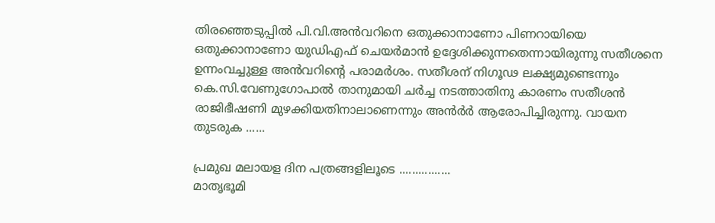തിരഞ്ഞെടുപ്പില്‍ പി.വി.അൻവറിനെ ഒതുക്കാനാണോ പിണറായിയെ ഒതുക്കാനാണോ യുഡിഎഫ് ചെയര്‍മാന്‍ ഉദ്ദേശിക്കുന്നതെന്നായിരുന്നു സതീശനെ ഉന്നംവച്ചുള്ള അന്‍വറിന്റെ പരാമര്‍ശം. സതീശന് നിഗൂഢ ലക്ഷ്യമുണ്ടെന്നും കെ.സി.വേണുഗോപാല്‍ താനുമായി ചർച്ച നടത്താതിനു കാരണം സതീശന്‍ രാജിഭീഷണി മുഴക്കിയതിനാലാണെന്നും അന്‍ര്‍ർ ആരോപിച്ചിരുന്നു. വായന തുടരുക ......

പ്രമുഖ മലായള ദിന പത്രങ്ങളിലൂടെ ................
മാതൃഭൂമി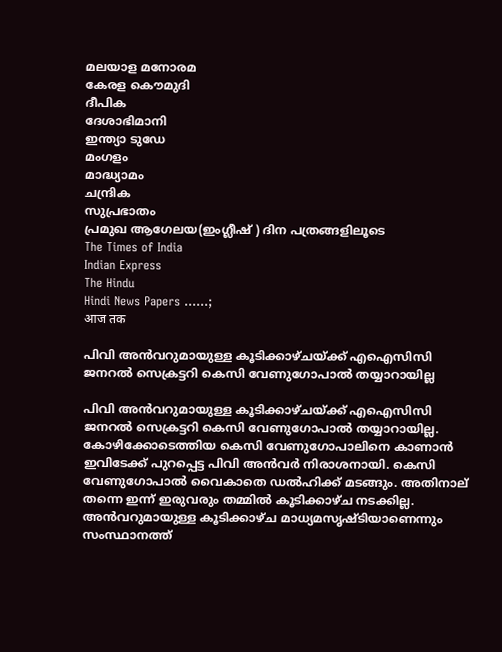മലയാള മനോരമ
കേരള കൌമുദി
ദീപിക
ദേശാഭിമാനി
ഇന്ത്യാ ടുഡേ
മംഗളം
മാദ്ധ്യാമം
ചന്ദ്രിക
സുപ്രഭാതം
പ്രമുഖ ആഗേലയ(ഇംഗ്ലീഷ് ) ദിന പത്രങ്ങളിലൂടെ
The Times of India
Indian Express
The Hindu
Hindi News Papers ......;
आज तक

പിവി അൻവറുമായുള്ള കൂടിക്കാഴ്ചയ്ക്ക് എഐസിസി ജനറല്‍ സെക്രട്ടറി കെസി വേണുഗോപാല്‍ തയ്യാറായില്ല

പിവി അന്‍വറുമായുള്ള കൂടിക്കാഴ്ചയ്ക്ക് എഐസിസി ജനറല്‍ സെക്രട്ടറി കെസി വേണുഗോപാല്‍ തയ്യാറായില്ല. കോഴിക്കോടെത്തിയ കെസി വേണുഗോപാലിനെ കാണാന്‍ ഇവിടേക്ക് പുറപ്പെട്ട പിവി അന്‍വര്‍ നിരാശനായി. കെസി വേണുഗോപാല്‍ വൈകാതെ ഡല്‍ഹിക്ക് മടങ്ങും. അതിനാല് തന്നെ ഇന്ന് ഇരുവരും തമ്മില്‍ കൂടിക്കാഴ്ച നടക്കില്ല. അന്‍വറുമായുള്ള കൂടിക്കാഴ്‌ച മാധ്യമസൃഷ്‌ടിയാണെന്നും സംസ്ഥാനത്ത്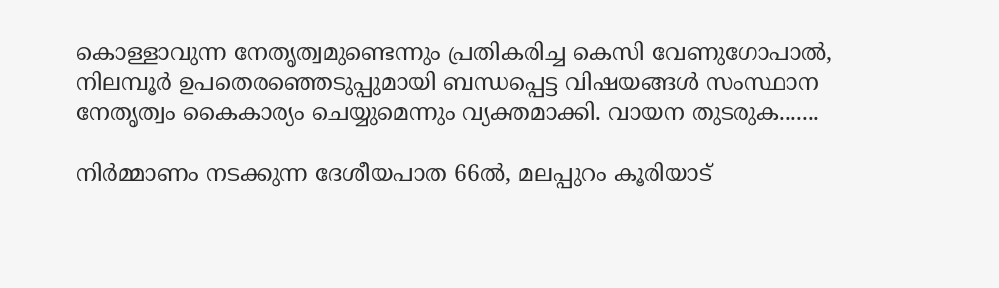കൊള്ളാവുന്ന നേതൃത്വമുണ്ടെന്നും പ്രതികരിച്ച കെസി വേണുഗോപാല്‍, നിലമ്പൂര്‍ ഉപതെരഞ്ഞെടുപ്പുമായി ബന്ധപ്പെട്ട വിഷയങ്ങള്‍ സംസ്ഥാന നേതൃത്വം കൈകാര്യം ചെയ്യുമെന്നും വ്യക്തമാക്കി. വായന തുടരുക.......

നിര്‍മ്മാണം നടക്കുന്ന ദേശീയപാത 66ല്‍, മലപ്പുറം കൂരിയാട്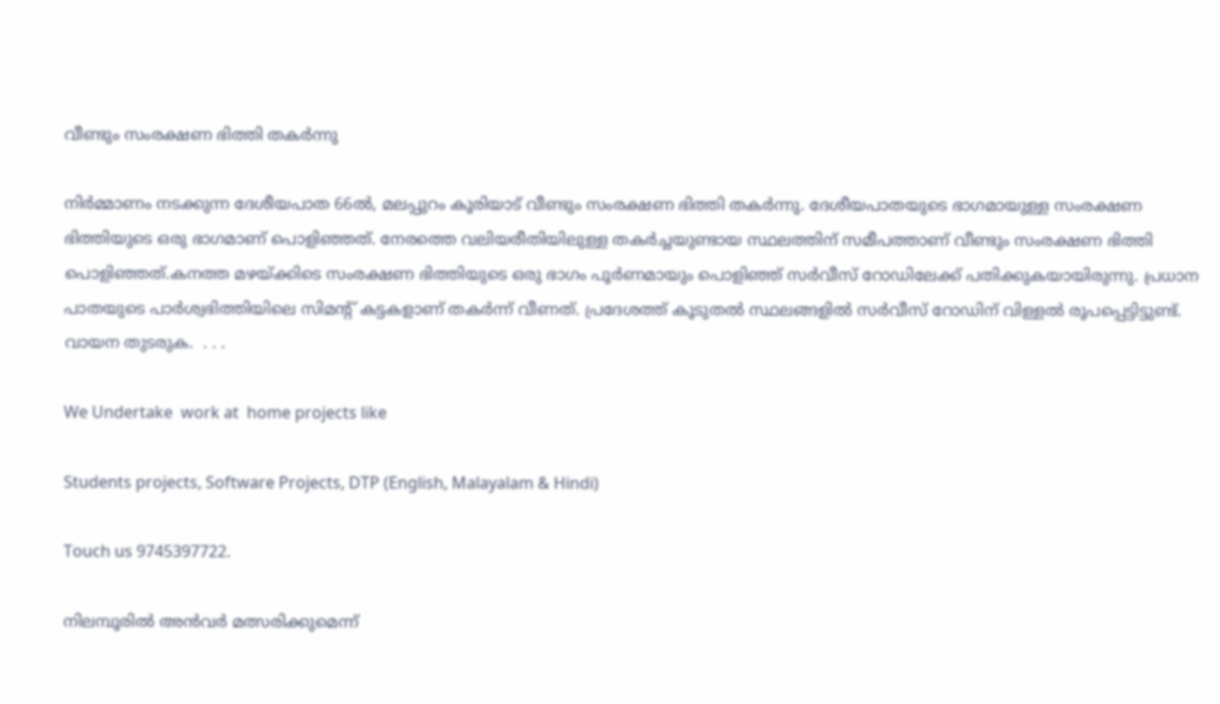വീണ്ടും സംരക്ഷണ ഭിത്തി തകര്‍ന്നു

നിർമ്മാണം നടക്കുന്ന ദേശീയപാത 66ൽ, മലപ്പുറം കൂരിയാട് വീണ്ടും സംരക്ഷണ ഭിത്തി തകര്‍ന്നു. ദേശീയപാതയുടെ ഭാഗമായുള്ള സംരക്ഷണ ഭിത്തിയുടെ ഒരു ഭാഗമാണ് പൊളിഞ്ഞത്. നേരത്തെ വലിയരീതിയിലുള്ള തകര്‍ച്ചയുണ്ടായ സ്ഥലത്തിന് സമീപത്താണ് വീണ്ടും സംരക്ഷണ ഭിത്തി പൊളിഞ്ഞത്.കനത്ത മഴയ്ക്കിടെ സംരക്ഷണ ഭിത്തിയുടെ ഒരു ഭാഗം പൂര്‍ണമായും പൊളിഞ്ഞ് സര്‍വീസ് റോഡിലേക്ക് പതിക്കുകയായിരുന്നു. പ്രധാന പാതയുടെ പാര്‍ശ്വഭിത്തിയിലെ സിമന്‍റ് കട്ടകളാണ് തകര്‍ന്ന് വീണത്. പ്രദേശത്ത് കൂടുതൽ സ്ഥലങ്ങളിൽ സര്‍വീസ് റോഡിന് വിള്ളൽ രൂപപ്പെട്ടിട്ടുണ്ട്. വായന തുടരുക.  . . .

We Undertake  work at  home projects like

Students projects, Software Projects, DTP (English, Malayalam & Hindi)

Touch us 9745397722.

നിലമ്പൂരില്‍ അന്‍വര്‍ മത്സരിക്കുമെന്ന്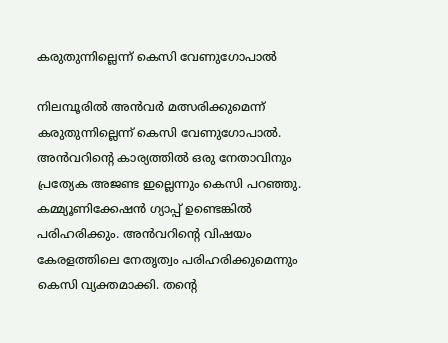കരുതുന്നില്ലെന്ന് കെസി വേണുഗോപാല്‍

നിലമ്പൂരില്‍ അന്‍വര്‍ മത്സരിക്കുമെന്ന് കരുതുന്നില്ലെന്ന് കെസി വേണുഗോപാല്‍. അൻവറിന്റെ കാര്യത്തിൽ ഒരു നേതാവിനും പ്രത്യേക അജണ്ട ഇല്ലെന്നും കെസി പറഞ്ഞു. കമ്മ്യൂണിക്കേഷൻ ഗ്യാപ്പ് ഉണ്ടെങ്കിൽ പരിഹരിക്കും. അൻവറിന്റെ വിഷയം കേരളത്തിലെ നേതൃത്വം പരിഹരിക്കുമെന്നും കെസി വ്യക്തമാക്കി. തന്റെ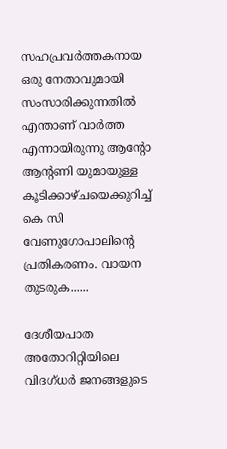സഹപ്രവർത്തകനായ ഒരു നേതാവുമായി സംസാരിക്കുന്നതില്‍ എന്താണ് വാര്‍ത്ത എന്നായിരുന്നു ആന്റോ ആന്റണി യുമായുള്ള കൂടിക്കാഴ്ചയെക്കുറിച്ച് കെ സി വേണുഗോപാലിന്റെ പ്രതികരണം. വായന തുടരുക......

ദേശീയപാത അതോറിറ്റിയിലെ വിദഗ്ധര്‍ ജനങ്ങളുടെ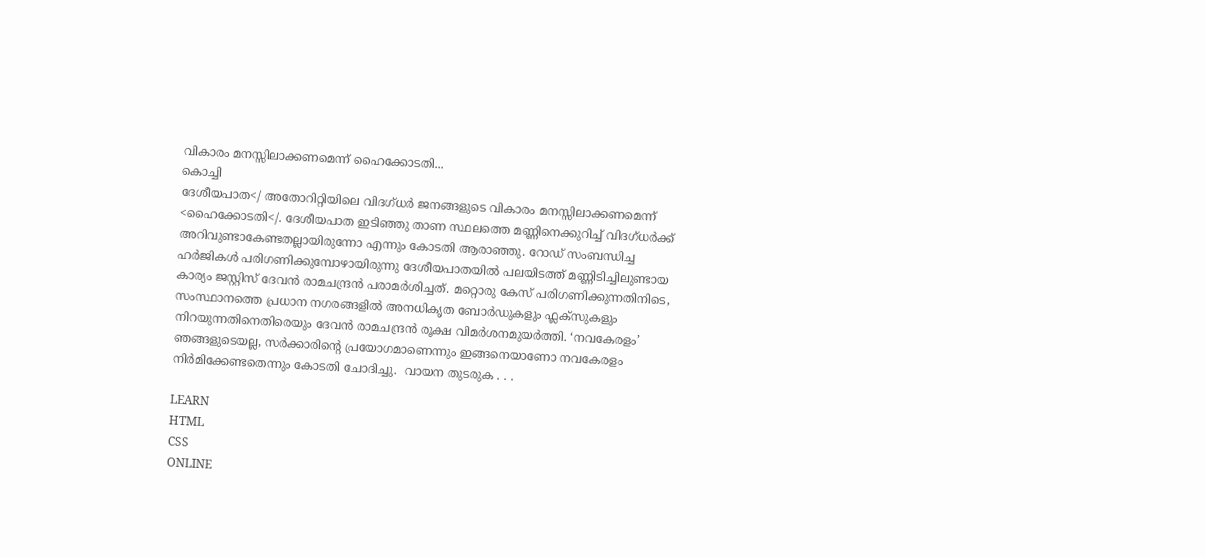വികാരം മനസ്സിലാക്കണമെന്ന് ഹൈക്കോടതി...
കൊച്ചി
ദേശീയപാത</ അതോറിറ്റിയിലെ വിദഗ്ധർ ജനങ്ങളുടെ വികാരം മനസ്സിലാക്കണമെന്ന് <ഹൈക്കോടതി</. ദേശീയപാത ഇടിഞ്ഞു താണ സ്ഥലത്തെ മണ്ണിനെക്കുറിച്ച് വിദഗ്ധര്‍ക്ക് അറിവുണ്ടാകേണ്ടതല്ലായിരുന്നോ എന്നും കോടതി ആരാഞ്ഞു. റോഡ് സംബന്ധിച്ച ഹര്‍ജികള്‍ പരിഗണിക്കുമ്പോഴായിരുന്നു ദേശീയപാതയില്‍ പലയിടത്ത് മണ്ണിടിച്ചിലുണ്ടായ കാര്യം ജസ്റ്റിസ് ദേവന്‍ രാമചന്ദ്രന്‍ പരാമർശിച്ചത്. മറ്റൊരു കേസ് പരിഗണിക്കുന്നതിനിടെ, സംസ്ഥാനത്തെ പ്രധാന നഗരങ്ങളിൽ അനധികൃത ബോർഡുകളും ഫ്ലക്സുകളും നിറയുന്നതിനെതിരെയും ദേവൻ രാമചന്ദ്രൻ രൂക്ഷ വിമർശനമുയർത്തി. ‘നവകേരളം’ ഞങ്ങളുടെയല്ല, സർക്കാരിന്റെ പ്രയോഗമാണെന്നും ഇങ്ങനെയാണോ നവകേരളം നിർമിക്കേണ്ടതെന്നും കോടതി ചോദിച്ചു.  വായന തുടരുക . . .

LEARN
HTML
CSS
ONLINE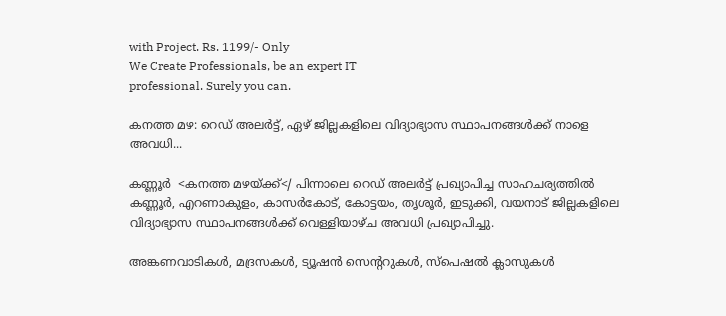with Project. Rs. 1199/- Only
We Create Professionals, be an expert IT
professional. Surely you can.

കനത്ത മഴ: റെഡ് അലർട്ട്, ഏഴ് ജില്ലകളിലെ വിദ്യാഭ്യാസ സ്ഥാപനങ്ങൾക്ക് നാളെ അവധി...

കണ്ണൂര്‍  <കനത്ത മഴയ്ക്ക്</ പിന്നാലെ റെ‍ഡ് അലർട്ട് പ്രഖ്യാപിച്ച സാഹചര്യത്തിൽ കണ്ണൂർ, എറണാകുളം, കാസർകോട്, കോട്ടയം, തൃശൂർ, ഇടുക്കി, വയനാട് ജില്ലകളിലെ വിദ്യാഭ്യാസ സ്ഥാപനങ്ങള്‍ക്ക് വെള്ളിയാഴ്ച അവധി പ്രഖ്യാപിച്ചു.

അങ്കണവാടികള്‍, മദ്രസകള്‍, ട്യൂഷന്‍ സെന്ററുകൾ, സ്‌പെഷൽ ക്ലാസുകൾ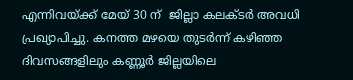എന്നിവയ്ക്ക് മേയ് 30 ന്  ജില്ലാ കലക്ടർ അവധി പ്രഖ്യാപിച്ചു. കനത്ത മഴയെ തുടർന്ന് കഴിഞ്ഞ ദിവസങ്ങളിലും കണ്ണൂർ ജില്ലയിലെ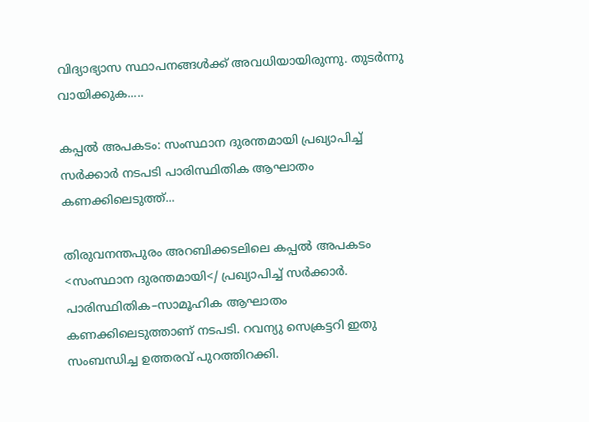വിദ്യാഭ്യാസ സ്ഥാപനങ്ങൾക്ക് അവധിയായിരുന്നു. തുടര്‍ന്നു വായിക്കുക.....

കപ്പല്‍ അപകടം: സംസ്ഥാന ദുരന്തമായി പ്രഖ്യാപിച്ച് സർക്കാര്‍ നടപടി പാരിസ്ഥിതിക ആഘാതം കണക്കിലെടുത്ത്...

തിരുവനന്തപുരം അറബിക്കടലിലെ കപ്പല്‍ അപകടം <സംസ്ഥാന ദുരന്തമായി</ പ്രഖ്യാപിച്ച് സർക്കാര്‍. പാരിസ്ഥിതിക–സാമൂഹിക ആഘാതം കണക്കിലെടുത്താണ് നടപടി. റവന്യു സെക്രട്ടറി ഇതു സംബന്ധിച്ച ഉത്തരവ് പുറത്തിറക്കി.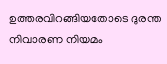ഉത്തരവിറങ്ങിയതോടെ ദുരന്ത നിവാരണ നിയമം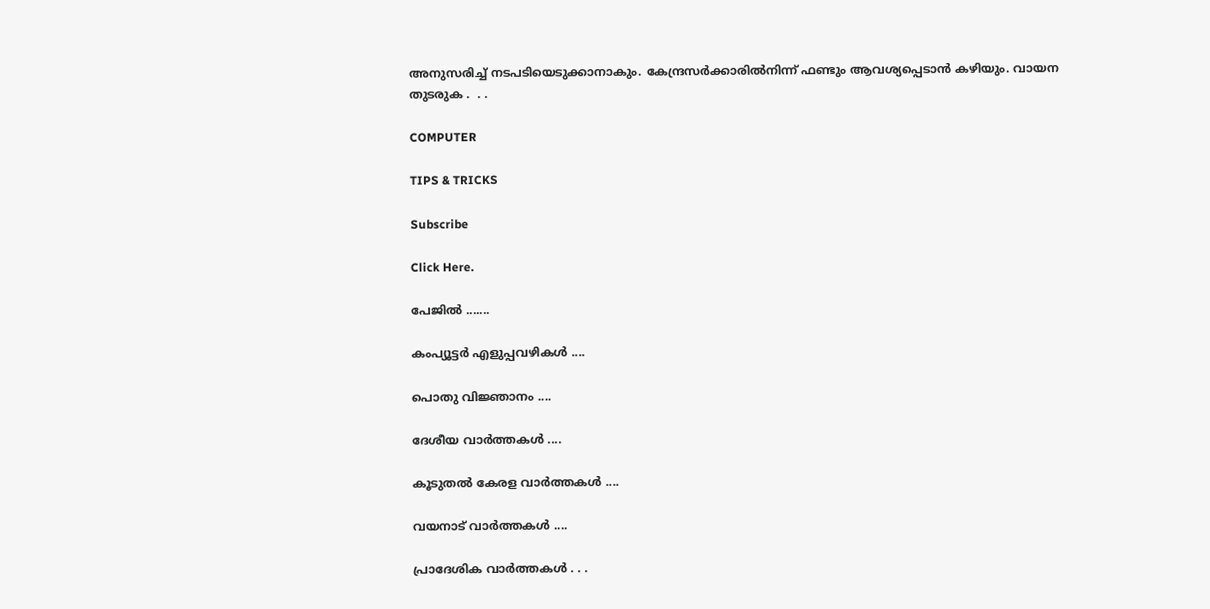അനുസരിച്ച് നടപടിയെടുക്കാനാകും. കേന്ദ്രസര്‍ക്കാരിൽനിന്ന് ഫണ്ടും ആവശ്യപ്പെടാന്‍ കഴിയും. വായന തുടരുക .  . .

COMPUTER

TIPS & TRICKS

Subscribe

Click Here.

പേജില്‍ .......

കംപ്യൂട്ടര്‍ എളുപ്പവഴികള്‍ ....

പൊതു വിജ്ഞാനം ....

ദേശീയ വാര്‍ത്തകള്‍ ....

കൂടുതല്‍ കേരള വാര്‍ത്തകള്‍ ....

വയനാട് വാര്‍ത്തകള്‍ ....

പ്രാദേശിക വാര്‍ത്തകള്‍ . . .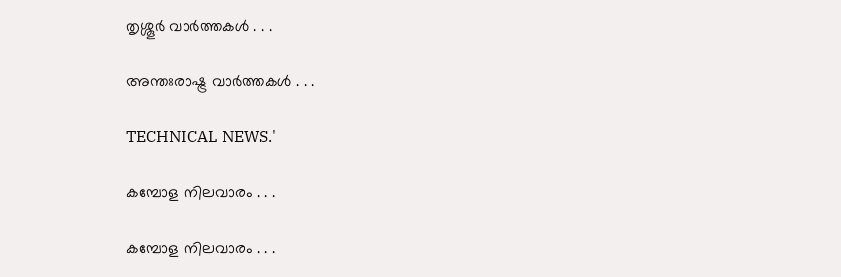തൃശ്ശൂര്‍ വാര്‍ത്തകള്‍ . . .

അന്തഃരാഷ്ട്ര വാര്‍ത്തകള്‍ . . .

TECHNICAL NEWS.'

കമ്പോള നിലവാരം . . .

കമ്പോള നിലവാരം . . .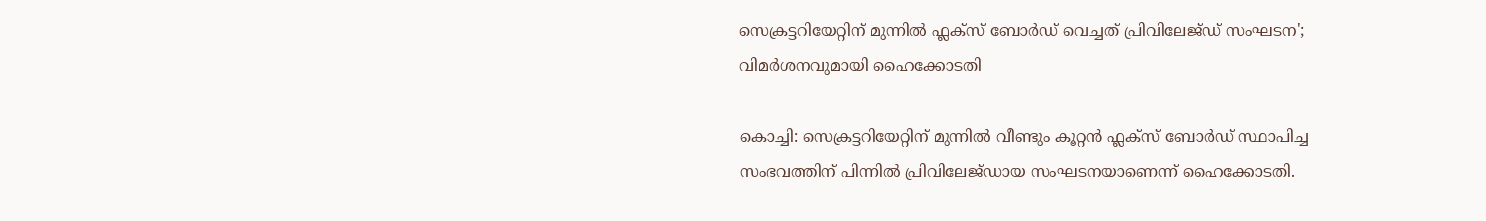സെക്രട്ടറിയേറ്റിന് മുന്നില്‍ ഫ്ലക്സ് ബോർഡ് വെച്ചത് പ്രിവിലേജ്ഡ് സംഘടന'; വിമർശനവുമായി ഹൈക്കോടതി

കൊച്ചി: സെക്രട്ടറിയേറ്റിന് മുന്നില്‍ വീണ്ടും കൂറ്റന്‍ ഫ്ലക്സ് ബോർഡ് സ്ഥാപിച്ച സംഭവത്തിന് പിന്നില്‍ പ്രിവിലേജ്ഡായ സംഘടനയാണെന്ന് ഹൈക്കോടതി.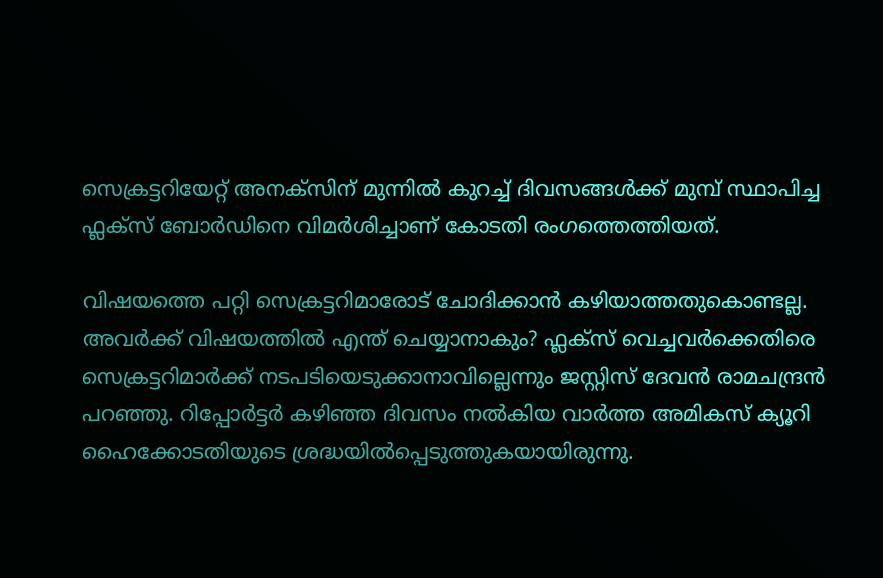സെക്രട്ടറിയേറ്റ് അനക്‌സിന് മുന്നില്‍ കുറച്ച് ദിവസങ്ങള്‍ക്ക് മുമ്പ് സ്ഥാപിച്ച ഫ്ലക്സ് ബോര്‍ഡിനെ വിമര്‍ശിച്ചാണ് കോടതി രംഗത്തെത്തിയത്.

വിഷയത്തെ പറ്റി സെക്രട്ടറിമാരോട് ചോദിക്കാന്‍ കഴിയാത്തതുകൊണ്ടല്ല. അവര്‍ക്ക് വിഷയത്തില്‍ എന്ത് ചെയ്യാനാകും? ഫ്ലക്സ് വെച്ചവര്‍ക്കെതിരെ സെക്രട്ടറിമാര്‍ക്ക് നടപടിയെടുക്കാനാവില്ലെന്നും ജസ്റ്റിസ് ദേവന്‍ രാമചന്ദ്രന്‍ പറഞ്ഞു. റിപ്പോര്‍ട്ടര്‍ കഴിഞ്ഞ ദിവസം നല്‍കിയ വാര്‍ത്ത അമികസ് ക്യൂറി ഹൈക്കോടതിയുടെ ശ്രദ്ധയില്‍പ്പെടുത്തുകയായിരുന്നു.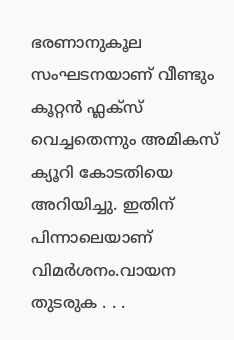ഭരണാനുകൂല സംഘടനയാണ് വീണ്ടും കൂറ്റന്‍ ഫ്ലക്സ് വെച്ചതെന്നും അമികസ് ക്യൂറി കോടതിയെ അറിയിച്ചു. ഇതിന് പിന്നാലെയാണ് വിമർശനം.വായന തുടരുക . . .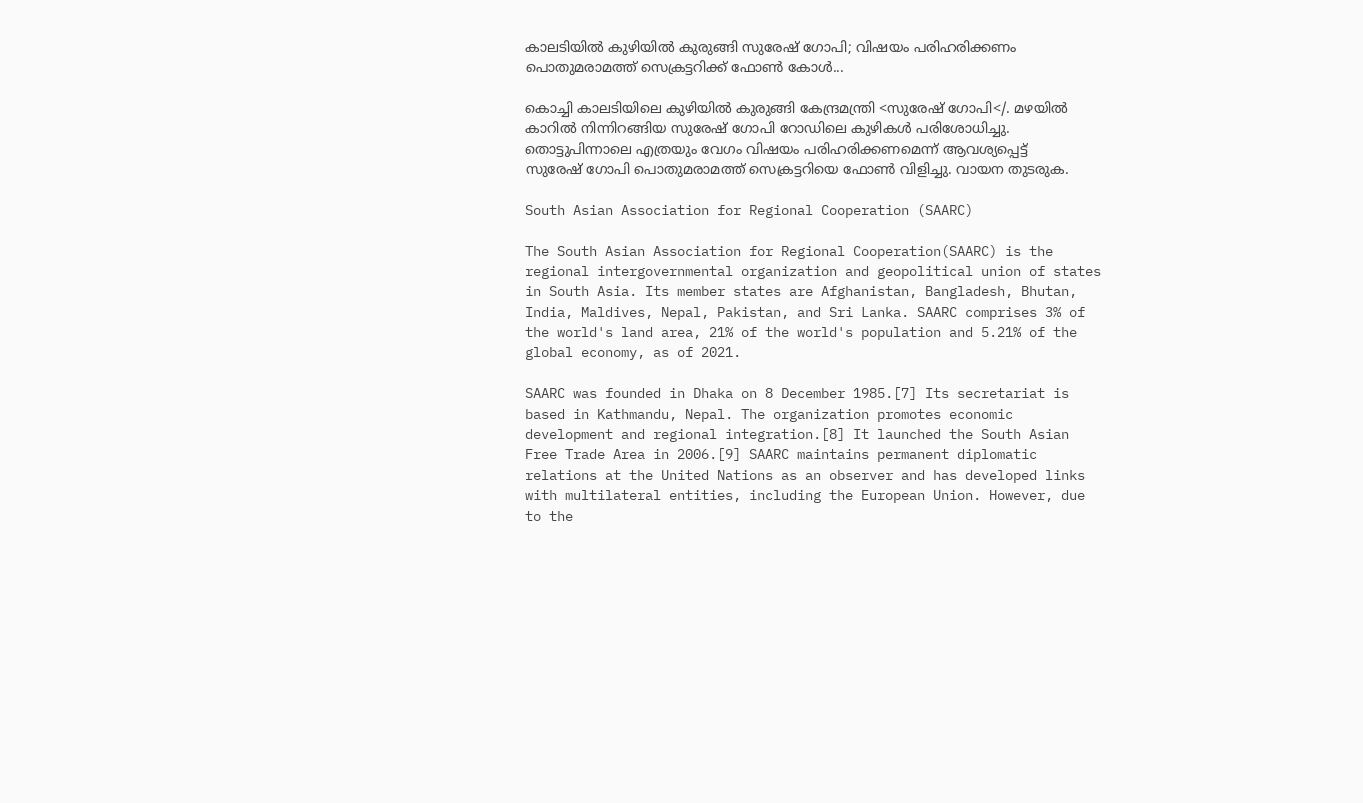കാലടിയില്‍ കുഴിയില്‍ കുരുങ്ങി സുരേഷ് ഗോപി; വിഷയം പരിഹരിക്കണം പൊതുമരാമത്ത് സെക്രട്ടറിക്ക് ഫോണ്‍ കോൾ...

കൊച്ചി കാലടിയിലെ കുഴിയില്‍ കുരുങ്ങി കേന്ദ്രമന്ത്രി <സുരേഷ് ഗോപി</. മഴയില്‍ കാറില്‍ നിന്നിറങ്ങിയ സുരേഷ് ഗോപി റോ‍ഡിലെ കുഴികള്‍ പരിശോധിച്ചു. തൊട്ടുപിന്നാലെ എത്രയും വേഗം വിഷയം പരിഹരിക്കണമെന്ന് ആവശ്യപ്പെട്ട് സുരേഷ് ഗോപി പൊതുമരാമത്ത് സെക്രട്ടറിയെ ഫോൺ വിളിച്ചു. വായന തുടരുക.

South Asian Association for Regional Cooperation (SAARC)

The South Asian Association for Regional Cooperation(SAARC) is the regional intergovernmental organization and geopolitical union of states in South Asia. Its member states are Afghanistan, Bangladesh, Bhutan, India, Maldives, Nepal, Pakistan, and Sri Lanka. SAARC comprises 3% of the world's land area, 21% of the world's population and 5.21% of the global economy, as of 2021.

SAARC was founded in Dhaka on 8 December 1985.[7] Its secretariat is based in Kathmandu, Nepal. The organization promotes economic development and regional integration.[8] It launched the South Asian Free Trade Area in 2006.[9] SAARC maintains permanent diplomatic relations at the United Nations as an observer and has developed links with multilateral entities, including the European Union. However, due to the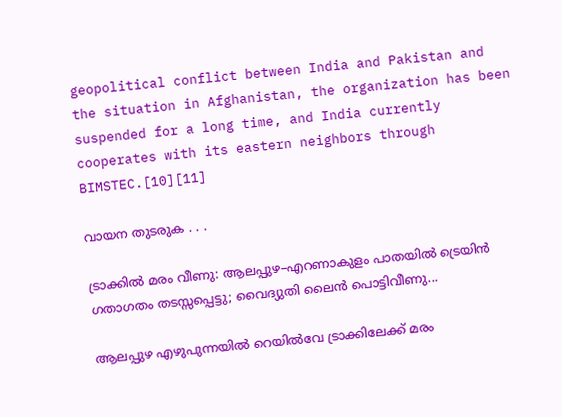geopolitical conflict between India and Pakistan and the situation in Afghanistan, the organization has been suspended for a long time, and India currently cooperates with its eastern neighbors through BIMSTEC.[10][11]

വായന തുടരുക . . .

ട്രാക്കില്‍ മരം വീണു: ആലപ്പുഴ–എറണാകുളം പാതയിൽ ട്രെയിന്‍ ഗതാഗതം തടസ്സപ്പെട്ടു; വൈദ്യുതി ലൈന്‍ പൊട്ടിവീണു...

ആലപ്പുഴ എഴുപുന്നയിൽ റെയിൽവേ ട്രാക്കിലേക്ക് മരം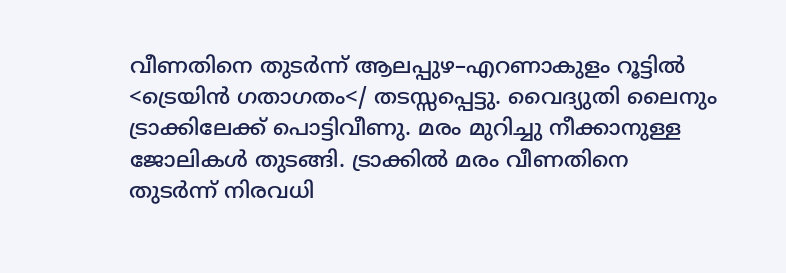വീണതിനെ തുടർന്ന് ആലപ്പുഴ–എറണാകുളം റൂട്ടില്‍ <ട്രെയിന്‍ ഗതാഗതം</ തടസ്സപ്പെട്ടു. വൈദ്യുതി ലൈനും ട്രാക്കിലേക്ക് പൊട്ടിവീണു. മരം മുറിച്ചു നീക്കാനുള്ള ജോലികൾ തുടങ്ങി. ട്രാക്കിൽ മരം വീണതിനെ തുടർന്ന് നിരവധി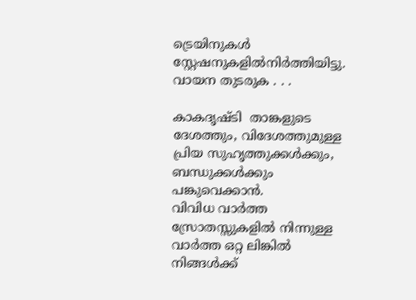ട്രെയിനുകൾ സ്റ്റേഷനുകളിൽനിർത്തിയിട്ടു. വായന തുടരുക . . .

കാകദൃഷ്ടി  താങ്കളുടെ ദേശത്തും, വിദേശത്തുമുള്ള പ്രിയ സുഹൃത്തുക്കള്‍ക്കും, ബന്ധുക്കള്‍ക്കും പങ്കുവെക്കാന്‍.
വിവിധ വാര്‍ത്ത സ്രോതസ്സുകളില്‍ നിന്നുള്ള വാര്‍ത്ത ഒറ്റ ലിങ്കില്‍
നിങ്ങള്‍ക്ക്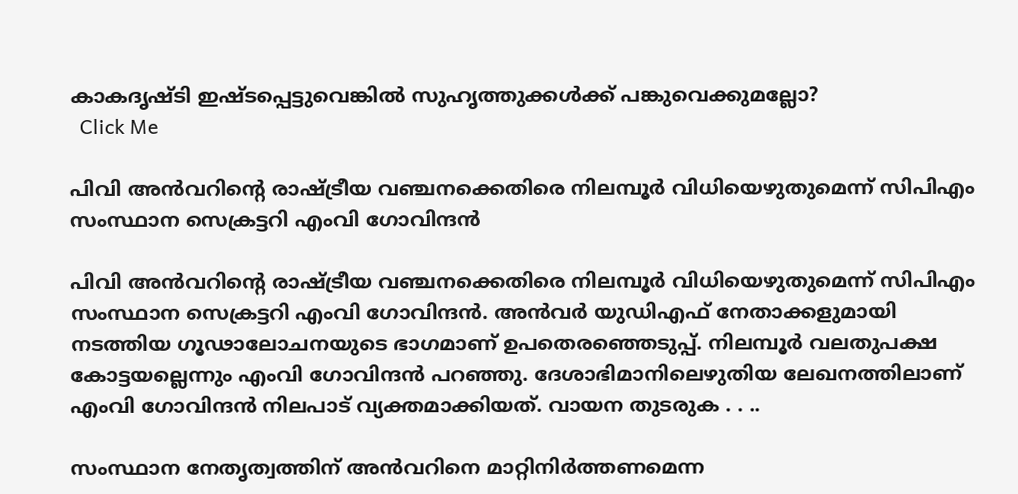കാകദൃഷ്ടി ഇഷ്ടപ്പെട്ടുവെങ്കില്‍ സുഹൃത്തുക്കള്‍ക്ക് പങ്കുവെക്കുമല്ലോ?
  Click Me

പിവി അൻവറിന്റെ രാഷ്ട്രീയ വഞ്ചനക്കെതിരെ നിലമ്പൂര്‍ വിധിയെഴുതുമെന്ന് സിപിഎം സംസ്ഥാന സെക്രട്ടറി എംവി ഗോവിന്ദന്‍

പിവി അൻവറിന്റെ രാഷ്ട്രീയ വഞ്ചനക്കെതിരെ നിലമ്പൂർ വിധിയെഴുതുമെന്ന് സിപിഎം സംസ്ഥാന സെക്രട്ടറി എംവി ഗോവിന്ദൻ. അൻവർ യുഡിഎഫ് നേതാക്കളുമായി നടത്തിയ ഗൂഢാലോചനയുടെ ഭാഗമാണ് ഉപതെരഞ്ഞെടുപ്പ്. നിലമ്പൂർ വലതുപക്ഷ കോട്ടയല്ലെന്നും എംവി ഗോവിന്ദൻ പറഞ്ഞു. ദേശാഭിമാനിലെഴുതിയ ലേഖനത്തിലാണ് എംവി ഗോവിന്ദൻ നിലപാട് വ്യക്തമാക്കിയത്. വായന തുടരുക . . ..

സംസ്ഥാന നേതൃത്വത്തിന് അൻവറിനെ മാറ്റിനിര്‍ത്തണമെന്ന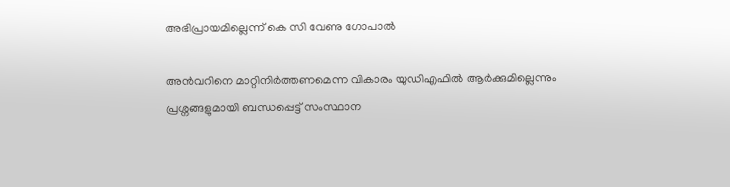അഭിപ്രായമില്ലെന്ന് കെ സി വേണു ഗോപാല്‍

അൻവറിനെ മാറ്റിനിര്‍ത്തണമെന്ന വികാരം യുഡിഎഫിൽ ആര്‍ക്കുമില്ലെന്നും പ്രശ്നങ്ങളുമായി ബന്ധപ്പെട്ട് സംസ്ഥാന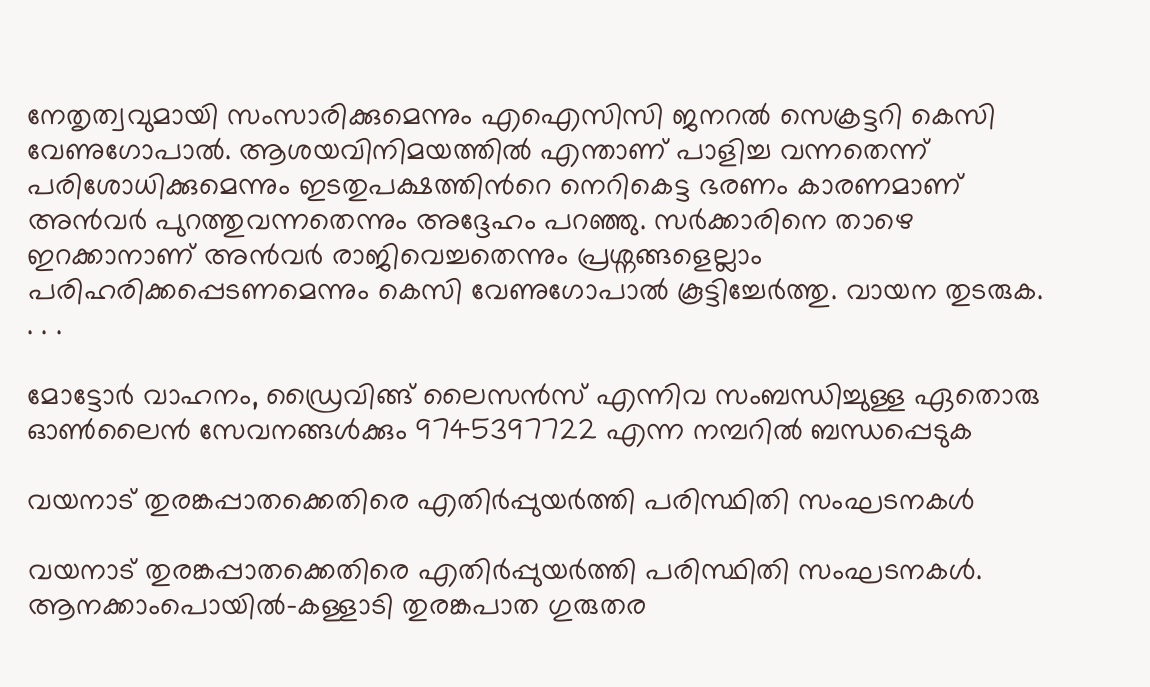നേതൃത്വവുമായി സംസാരിക്കുമെന്നും എഐസിസി ജനറൽ സെക്രട്ടറി കെസി വേണുഗോപാൽ. ആശയവിനിമയത്തിൽ എന്താണ് പാളിച്ച വന്നതെന്ന് പരിശോധിക്കുമെന്നും ഇടതുപക്ഷത്തിന്‍റെ നെറികെട്ട ഭരണം കാരണമാണ് അൻവര്‍ പുറത്തുവന്നതെന്നും അദ്ദേഹം പറഞ്ഞു. സര്‍ക്കാരിനെ താഴെ ഇറക്കാനാണ് അന്‍വര്‍ രാജിവെച്ചതെന്നും പ്രശ്നങ്ങളെല്ലാം പരിഹരിക്കപ്പെടണമെന്നും കെസി വേണുഗോപാല്‍ കൂട്ടിച്ചേർത്തു. വായന തുടരുക. . . .

മോട്ടോര്‍ വാഹനം, ഡ്രൈവിങ്ങ് ലൈസന്‍സ് എന്നിവ സംബന്ധിച്ചുള്ള ഏതൊരു ഓണ്‍ലൈന്‍ സേവനങ്ങള്‍ക്കും 9745397722 എന്ന നമ്പറില്‍ ബന്ധപ്പെടുക

വയനാട് തുരങ്കപ്പാതക്കെതിരെ എതിര്‍പ്പുയർത്തി പരിസ്ഥിതി സംഘടനകള്‍

വയനാട് തുരങ്കപ്പാതക്കെതിരെ എതിര്‍പ്പുയർത്തി പരിസ്ഥിതി സംഘടനകള്‍. ആനക്കാംപൊയില്‍-കള്ളാടി തുരങ്കപാത ഗുരുതര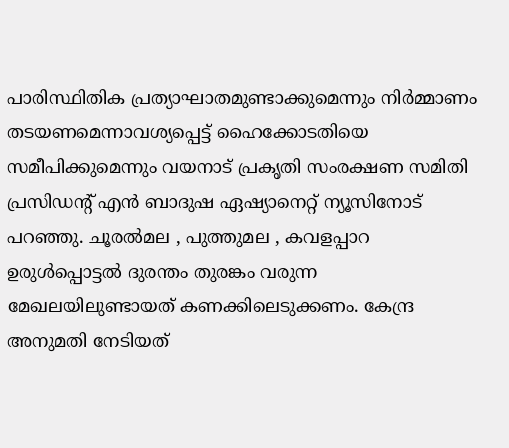പാരിസ്ഥിതിക പ്രത്യാഘാതമുണ്ടാക്കുമെന്നും നിര്‍മ്മാണം തടയണമെന്നാവശ്യപ്പെട്ട് ഹൈക്കോടതിയെ സമീപിക്കുമെന്നും വയനാട് പ്രകൃതി സംരക്ഷണ സമിതി പ്രസിഡന്‍റ് എൻ ബാദുഷ ഏഷ്യാനെറ്റ് ന്യൂസിനോട് പറഞ്ഞു. ചൂരൽമല , പുത്തുമല , കവളപ്പാറ ഉരുൾപ്പൊട്ടല്‍ ദുരന്തം തുരങ്കം വരുന്ന മേഖലയിലുണ്ടായത് കണക്കിലെടുക്കണം. കേന്ദ്ര അനുമതി നേടിയത്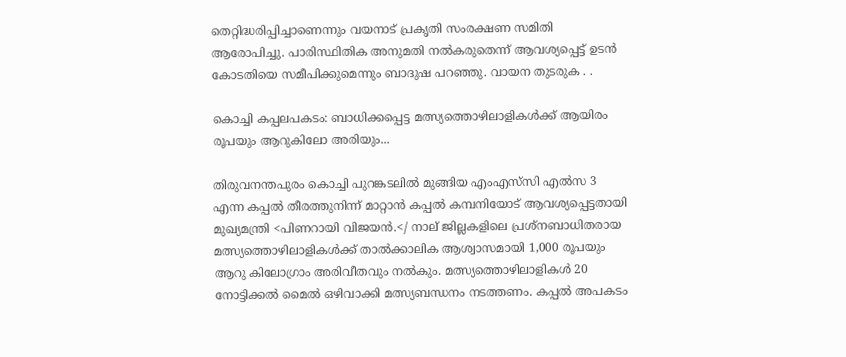തെറ്റിദ്ധരിപ്പിച്ചാണെന്നും വയനാട് പ്രകൃതി സംരക്ഷണ സമിതി ആരോപിച്ചു. പാരിസ്ഥിതിക അനുമതി നൽകരുതെന്ന് ആവശ്യപ്പെട്ട് ഉടൻ കോടതിയെ സമീപിക്കുമെന്നും ബാദുഷ പറഞ്ഞു. വായന തുടരുക . .

കൊച്ചി കപ്പലപകടം: ബാധിക്കപ്പെട്ട മത്സ്യത്തൊഴിലാളികൾക്ക് ‌ആയിരം രൂപയും ആറുകിലോ അരിയും...

തിരുവനന്തപുരം കൊച്ചി പുറങ്കടലില്‍ മുങ്ങിയ എംഎസ്‌സി എല്‍സ 3 എന്ന കപ്പല്‍ തീരത്തുനിന്ന് മാറ്റാന്‍ കപ്പല്‍ കമ്പനിയോട് ആവശ്യപ്പെട്ടതായി മുഖ്യമന്ത്രി <പിണറായി വിജയന്‍.</ നാല് ജില്ലകളിലെ പ്രശ്നബാധിതരായ മത്സ്യത്തൊഴിലാളികൾക്ക് താൽക്കാലിക ആശ്വാസമായി 1,000 രൂപയും ആറു കിലോഗ്രാം അരിവീതവും നൽകും. മത്സ്യത്തൊഴിലാളികൾ 20 നോട്ടിക്കൽ മൈൽ ഒഴിവാക്കി മത്സ്യബന്ധനം നടത്തണം. കപ്പൽ അപകടം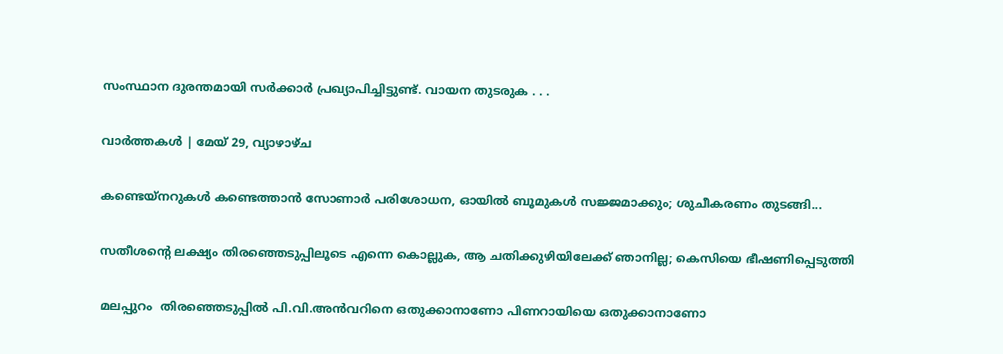സംസ്ഥാന ദുരന്തമായി സർക്കാർ പ്രഖ്യാപിച്ചിട്ടുണ്ട്. വായന തുടരുക . . .

വാര്‍ത്തകള്‍ | മേയ് 29, വ്യാഴാഴ്ച

കണ്ടെയ്നറുകൾ കണ്ടെത്താൻ സോണാർ പരിശോധന, ഓയില്‍ ബൂമുകള്‍ സജ്ജമാക്കും; ശുചീകരണം തുടങ്ങി...

സതീശന്റെ ലക്ഷ്യം തിരഞ്ഞെടുപ്പിലൂടെ എന്നെ കൊല്ലുക, ആ ചതിക്കുഴിയിലേക്ക് ഞാനില്ല; കെസിയെ ഭീഷണിപ്പെടുത്തി

മലപ്പുറം  തിരഞ്ഞെടുപ്പില്‍ പി.വി.അൻവറിനെ ഒതുക്കാനാണോ പിണറായിയെ ഒതുക്കാനാണോ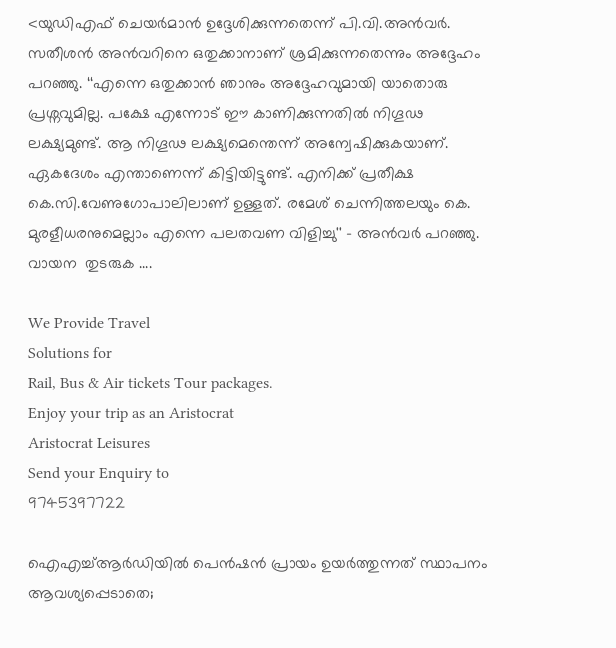<യുഡിഎഫ് ചെയർമാൻ ഉദ്ദേശിക്കുന്നതെന്ന് പി.വി.അൻവർ. സതീശന്‍ അൻവറിനെ ഒതുക്കാനാണ് ശ്രമിക്കുന്നതെന്നും അദ്ദേഹം പറഞ്ഞു. ‘‘എന്നെ ഒതുക്കാൻ ഞാനും അദ്ദേഹവുമായി യാതൊരു പ്രശ്നവുമില്ല. പക്ഷേ എന്നോട് ഈ കാണിക്കുന്നതില്‍ നിഗൂഢ ലക്ഷ്യമുണ്ട്. ആ നിഗൂഢ ലക്ഷ്യമെന്തെന്ന് അന്വേഷിക്കുകയാണ്. ഏകദേശം എന്താണെന്ന് കിട്ടിയിട്ടുണ്ട്. എനിക്ക് പ്രതീക്ഷ കെ.സി.വേണുഗോപാലിലാണ് ഉള്ളത്. രമേശ് ചെന്നിത്തലയും കെ. മുരളീധരനുമെല്ലാം എന്നെ പലതവണ വിളിച്ചു'' – അൻവർ പറഞ്ഞു. വായന  തുടരുക ....

We Provide Travel
Solutions for
Rail, Bus & Air tickets Tour packages.
Enjoy your trip as an Aristocrat
Aristocrat Leisures
Send your Enquiry to
9745397722

ഐഎച്ച്ആര്‍ഡിയില്‍ പെന്‍ഷന്‍ പ്രായം ഉയര്‍ത്തുന്നത് സ്ഥാപനം ആവശ്യപ്പെടാതെ;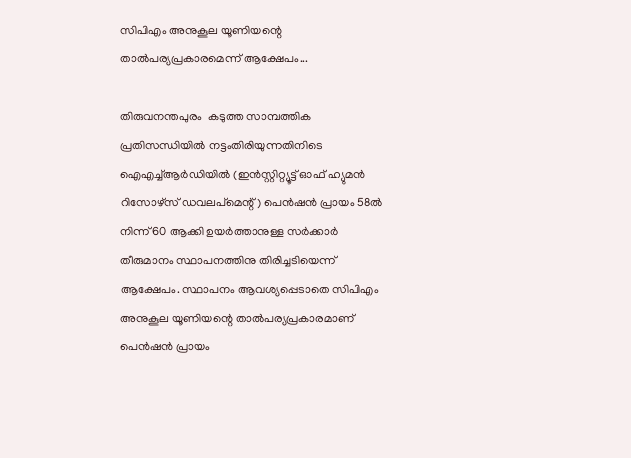സിപിഎം അനുകൂല യൂണിയന്റെ താല്‍പര്യപ്രകാരമെന്ന് ആക്ഷേപം...

തിരുവനന്തപുരം  കടുത്ത സാമ്പത്തിക പ്രതിസന്ധിയില്‍ നട്ടംതിരിയുന്നതിനിടെ ഐഎച്ച്ആര്‍ഡിയില്‍ (ഇന്‍സ്റ്റിറ്റ്യൂട്ട് ഓഫ് ഹ്യുമന്‍ റിസോഴ്‌സ് ഡവലപ്‌മെന്റ്) പെന്‍ഷന്‍ പ്രായം 58ല്‍ നിന്ന് 60 ആക്കി ഉയര്‍ത്താനുള്ള സര്‍ക്കാര്‍ തീരുമാനം സ്ഥാപനത്തിനു തിരിച്ചടിയെന്ന് ആക്ഷേപം. സ്ഥാപനം ആവശ്യപ്പെടാതെ സിപിഎം അനുകൂല യൂണിയന്റെ താല്‍പര്യപ്രകാരമാണ് പെന്‍ഷന്‍ പ്രായം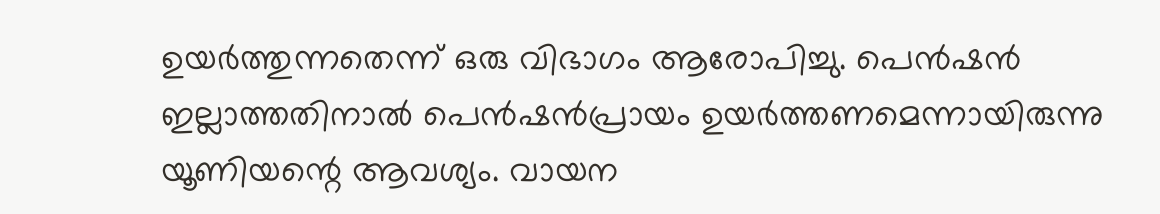ഉയര്‍ത്തുന്നതെന്ന് ഒരു വിഭാഗം ആരോപിച്ചു. പെന്‍ഷന്‍ ഇല്ലാത്തതിനാല്‍ പെന്‍ഷന്‍പ്രായം ഉയര്‍ത്തണമെന്നായിരുന്നു യൂണിയന്റെ ആവശ്യം. വായന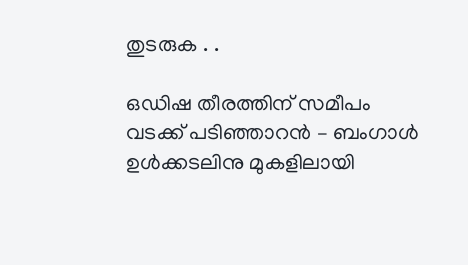തുടരുക . .

ഒഡിഷ തീരത്തിന് സമീപം വടക്ക് പടിഞ്ഞാറന്‍ – ബംഗാള്‍ ഉള്‍ക്കടലിനു മുകളിലായി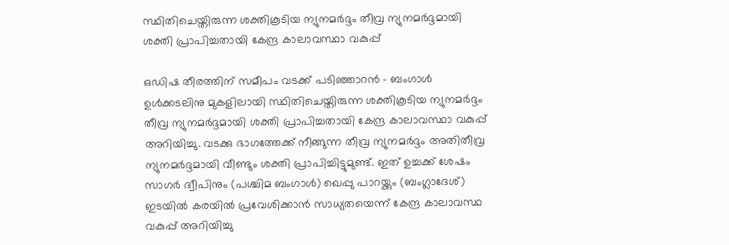സ്ഥിതിചെയ്തിരുന്ന ശക്തികൂടിയ ന്യുനമർദ്ദം തീവ്ര ന്യുനമർദ്ദമായി ശക്തി പ്രാപിച്ചതായി കേന്ദ്ര കാലാവസ്ഥാ വകുപ്പ്

ഒഡിഷ തീരത്തിന് സമീപം വടക്ക് പടിഞ്ഞാറൻ – ബംഗാള്‍ ഉൾക്കടലിനു മുകളിലായി സ്ഥിതിചെയ്തിരുന്ന ശക്തികൂടിയ ന്യുനമർദ്ദം തീവ്ര ന്യുനമർദ്ദമായി ശക്തി പ്രാപിച്ചതായി കേന്ദ്ര കാലാവസ്ഥാ വകുപ്പ് അറിയിച്ചു. വടക്കു ഭാഗത്തേക്ക് നീങ്ങുന്ന തീവ്ര ന്യുനമര്‍ദ്ദം അതിതീവ്ര ന്യുനമര്‍ദ്ദമായി വീണ്ടും ശക്തി പ്രാപിച്ചിട്ടുമുണ്ട്. ഇത് ഉച്ചക്ക് ശേഷം സാഗര്‍ ദ്വീപിനും (പശ്ചിമ ബംഗാള്‍) ഖെപ്പു പാറയ്ക്കും (ബംഗ്ലാദേശ്) ഇടയില്‍ കരയില്‍ പ്രവേശിക്കാന്‍ സാധ്യതയെന്ന് കേന്ദ്ര കാലാവസ്ഥ വകുപ്പ് അറിയിച്ചു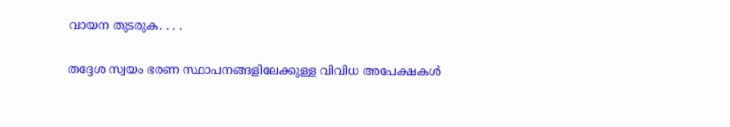വായന തുടരുക. . . .

തദ്ദേശ സ്വയം ഭരണ സ്ഥാപനങ്ങളിലേക്കുള്ള വിവിധ അപേക്ഷകള്‍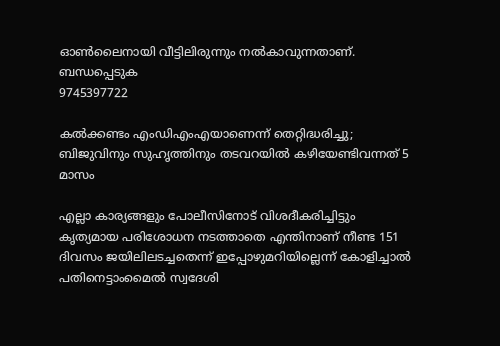ഓണ്‍ലൈനായി വീട്ടിലിരുന്നും നല്‍കാവുന്നതാണ്.
ബന്ധപ്പെടുക
9745397722

കല്‍ക്കണ്ടം എംഡിഎംഎയാണെന്ന് തെറ്റിദ്ധരിച്ചു; ബിജുവിനും സുഹൃത്തിനും തടവറയില്‍ കഴിയേണ്ടിവന്നത് 5 മാസം

എല്ലാ കാര്യങ്ങളും പോലീസിനോട് വിശദീകരിച്ചിട്ടും കൃത്യമായ പരിശോധന നടത്താതെ എന്തിനാണ് നീണ്ട 151 ദിവസം ജയിലിലടച്ചതെന്ന് ഇപ്പോഴുമറിയില്ലെന്ന് കോളിച്ചാല്‍ പതിനെട്ടാംമൈല്‍ സ്വദേശി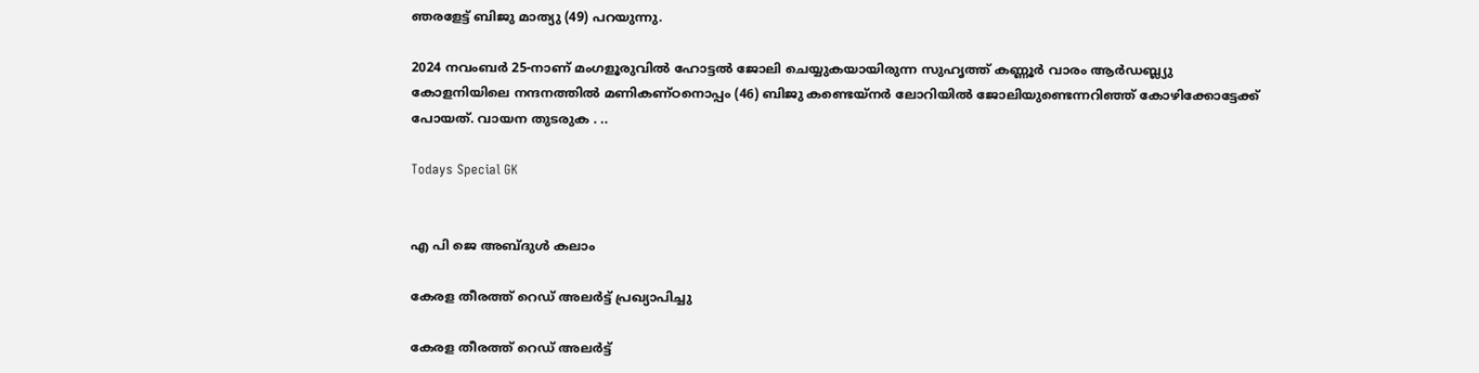ഞരളേട്ട് ബിജു മാത്യു (49) പറയുന്നു.

2024 നവംബര്‍ 25-നാണ് മംഗളൂരുവില്‍ ഹോട്ടല്‍ ജോലി ചെയ്യുകയായിരുന്ന സുഹൃത്ത് കണ്ണൂര്‍ വാരം ആര്‍ഡബ്ല്യു കോളനിയിലെ ‍നന്ദനത്തില്‍ മണികണ്ഠനൊപ്പം (46) ബിജു കണ്ടെയ്‍നര്‍ ലോറിയില്‍ ജോലിയുണ്ടെന്നറിഞ്ഞ് കോഴിക്കോട്ടേക്ക് പോയത്. വായന തുടരുക . ..

Todays Special GK


എ പി ജെ അബ്ദുള്‍ കലാം

കേരള തീരത്ത് റെഡ് അലർട്ട് പ്രഖ്യാപിച്ചു

കേരള തീരത്ത് റെഡ് അലർട്ട്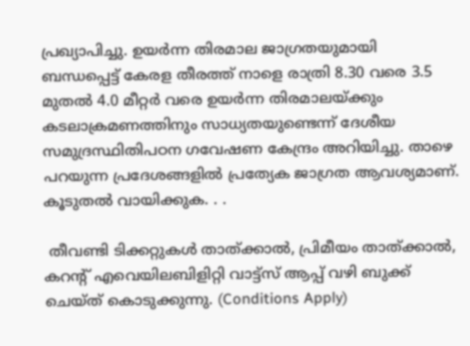പ്രഖ്യാപിച്ചു. ഉയർന്ന തിരമാല ജാഗ്രതയുമായി ബന്ധപ്പെട്ട് കേരള തീരത്ത് നാളെ രാത്രി 8.30 വരെ 3.5 മുതല്‍ 4.0 മീറ്റര്‍ വരെ ഉയര്‍ന്ന തിരമാലയ്ക്കും കടലാക്രമണത്തിനും സാധ്യതയുണ്ടെന്ന് ദേശീയ സമുദ്രസ്ഥിതിപഠന ഗവേഷണ കേന്ദ്രം അറിയിച്ചു. താഴെ പറയുന്ന പ്രദേശങ്ങളില്‍ പ്രത്യേക ജാഗ്രത ആവശ്യമാണ്. കൂടുതല്‍ വായിക്കുക. . .

 തീവണ്ടി ടിക്കറ്റുകള്‍ താത്ക്കാല്‍, പ്രിമീയം താത്ക്കാല്‍, കറന്റ് എവെയിലബിളിറ്റി വാട്ട്സ് ആപ്പ് വഴി ബുക്ക് ചെയ്ത് കൊടുക്കുന്നു. (Conditions Apply)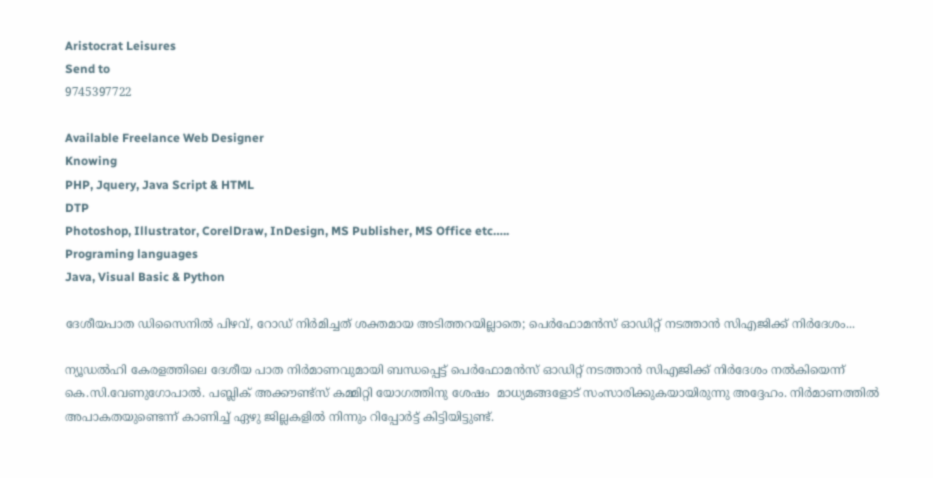Aristocrat Leisures
Send to
9745397722

Available Freelance Web Designer
Knowing
PHP, Jquery, Java Script & HTML
DTP
Photoshop, Illustrator, CorelDraw, InDesign, MS Publisher, MS Office etc…..
Programing languages
Java, Visual Basic & Python

ദേശീയപാത ഡിസൈനില്‍ പിഴവ്, റോഡ് നിർമിച്ചത് ശക്തമായ അടിത്തറയില്ലാതെ; പെര്‍ഫോമൻസ് ഓഡിറ്റ് നടത്താൻ സിഎജിക്ക് നിര്‍ദേശം...

ന്യൂഡല്‍ഹി കേരളത്തിലെ ദേശീയ പാത നിർമാണവുമായി ബന്ധപ്പെട്ട് പെർഫോമൻസ് ഓഡിറ്റ് നടത്താൻ സിഎജിക്ക് നിർദേശം നൽകിയെന്ന് കെ.സി.വേണുഗോപാൽ. പബ്ലിക് അക്കൗണ്ട്സ് കമ്മിറ്റി യോഗത്തിനു ശേഷം  മാധ്യമങ്ങളോട് സംസാരിക്കുകയായിരുന്നു അദ്ദേഹം. നിർമാണത്തില്‍ അപാകതയുണ്ടെന്ന് കാണിച്ച് ഏഴു ജില്ലകളില്‍ നിന്നും റിപ്പോര്‍ട്ട് കിട്ടിയിട്ടുണ്ട്.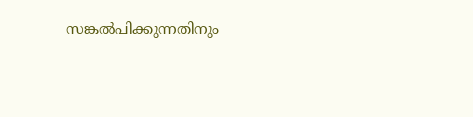സങ്കല്‍പിക്കുന്നതിനും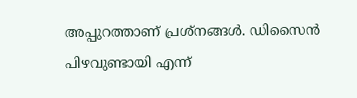അപ്പുറത്താണ് പ്രശ്‌നങ്ങള്‍. ഡിസൈന്‍ പിഴവുണ്ടായി എന്ന്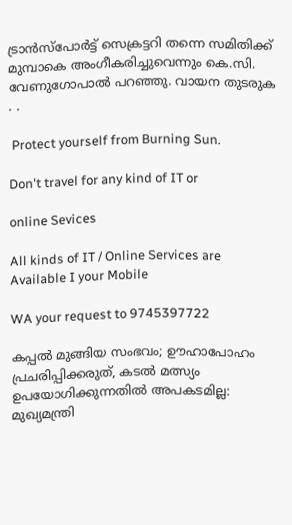ട്രാന്‍സ്‌പോര്‍ട്ട് സെക്രട്ടറി തന്നെ സമിതിക്ക് മുമ്പാകെ അംഗീകരിച്ചുവെന്നും കെ.സി. വേണുഗോപാല്‍ പറഞ്ഞു. വായന തുടരുക . .

 Protect yourself from Burning Sun.

Don't travel for any kind of IT or

online Sevices

All kinds of IT / Online Services are Available I your Mobile

WA your request to 9745397722

കപ്പല്‍ മുങ്ങിയ സംഭവം; ഊഹാപോഹം പ്രചരിപ്പിക്കരുത്, കടല്‍ മത്സ്യം ഉപയോഗിക്കുന്നതിൽ അപകടമില്ല: മുഖ്യമന്ത്രി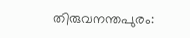തിരുവനന്തപുരം: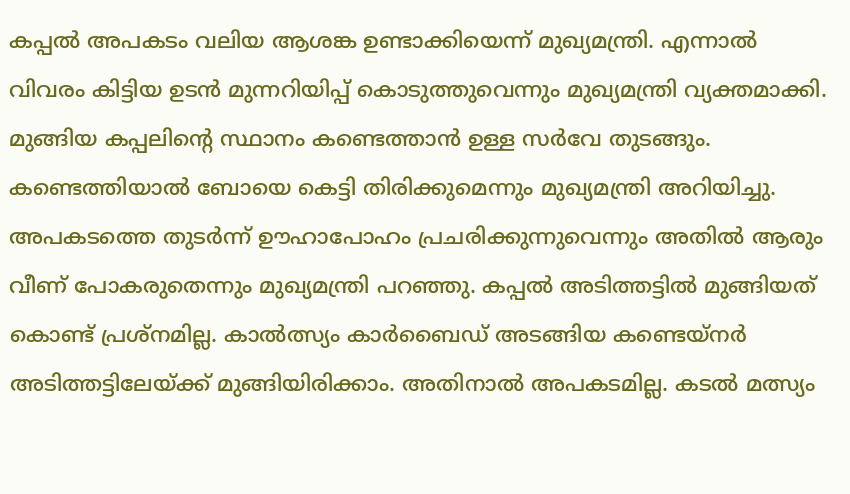കപ്പല്‍ അപകടം വലിയ ആശങ്ക ഉണ്ടാക്കിയെന്ന് മുഖ്യമന്ത്രി. എന്നാൽ വിവരം കിട്ടിയ ഉടന്‍ മുന്നറിയിപ്പ് കൊടുത്തുവെന്നും മുഖ്യമന്ത്രി വ്യക്തമാക്കി. മുങ്ങിയ കപ്പലിന്റെ സ്ഥാനം കണ്ടെത്താന്‍ ഉള്ള സര്‍വേ തുടങ്ങും. കണ്ടെത്തിയാല്‍ ബോയെ കെട്ടി തിരിക്കുമെന്നും മുഖ്യമന്ത്രി അറിയിച്ചു. അപകടത്തെ തുടര്‍ന്ന് ഊഹാപോഹം പ്രചരിക്കുന്നുവെന്നും അതില്‍ ആരും വീണ് പോകരുതെന്നും മുഖ്യമന്ത്രി പറഞ്ഞു. കപ്പല്‍ അടിത്തട്ടില്‍ മുങ്ങിയത് കൊണ്ട് പ്രശ്നമില്ല. കാൽത്സ്യം കാ‍ർബൈഡ് അടങ്ങിയ കണ്ടെയ്നര്‍ അടിത്തട്ടിലേയ്ക്ക് മുങ്ങിയിരിക്കാം. അതിനാല്‍ അപകടമില്ല. കടല്‍ മത്സ്യം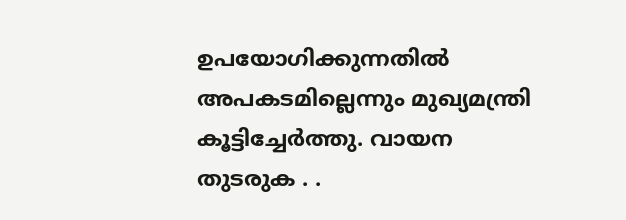ഉപയോഗിക്കുന്നതില്‍ അപകടമില്ലെന്നും മുഖ്യമന്ത്രി കൂട്ടിച്ചേർത്തു. വായന തുടരുക . .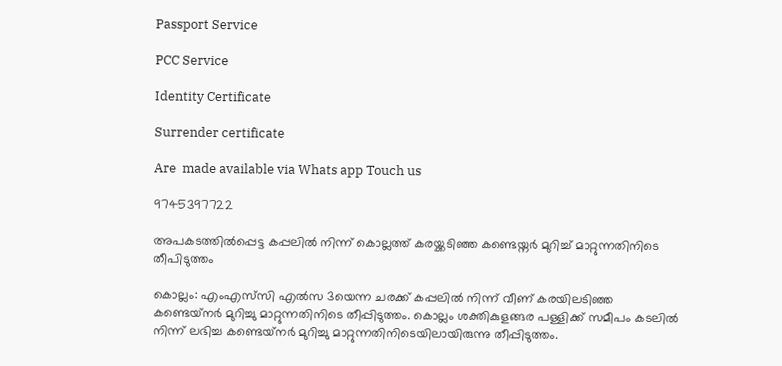Passport Service

PCC Service

Identity Certificate

Surrender certificate

Are  made available via Whats app Touch us

9745397722

അപകടത്തിൽപ്പെട്ട കപ്പലില്‍ നിന്ന് കൊല്ലത്ത് കരയ്ക്കടിഞ്ഞ കണ്ടെയ്നർ മുറിച്ച് മാറ്റുന്നതിനിടെ തീപിടുത്തം

കൊല്ലം: എംഎസ്‌സി എല്‍സ 3യെന്ന ചരക്ക് കപ്പലിൽ നിന്ന് വീണ് കരയിലടിഞ്ഞ കണ്ടെയ്‌നര്‍ മുറിച്ചു മാറ്റുന്നതിനിടെ തീപ്പിടുത്തം. കൊല്ലം ശക്തികുളങ്ങര പള്ളിക്ക് സമീപം കടലില്‍ നിന്ന് ലഭിച്ച കണ്ടെയ്‌നര്‍ മുറിച്ചു മാറ്റുന്നതിനിടെയിലായിരുന്നു തീപ്പിടുത്തം.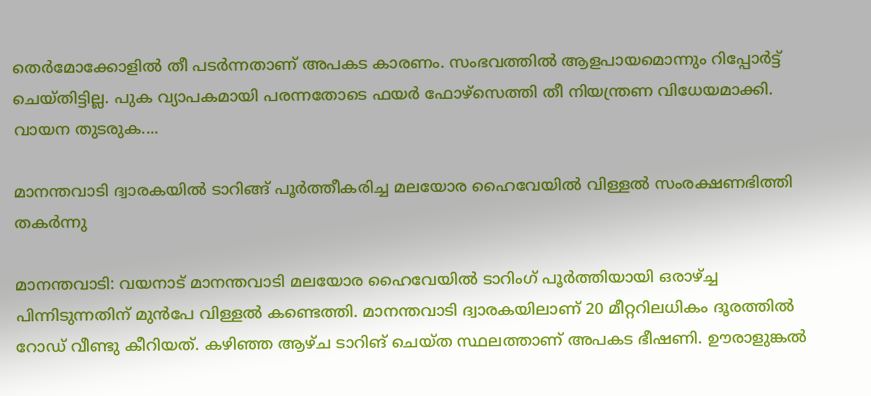തെര്‍മോക്കോളില്‍ തീ പടര്‍ന്നതാണ് അപകട കാരണം. സംഭവത്തിൽ ആളപായമൊന്നും റിപ്പോർട്ട് ചെയ്തിട്ടില്ല. പുക വ്യാപകമായി പരന്നതോടെ ഫയര്‍ ഫോഴ്‌സെത്തി തീ നിയന്ത്രണ വിധേയമാക്കി. വായന തുടരുക....

മാനന്തവാടി ദ്വാരകയിൽ ടാറിങ്ങ് പൂർത്തീകരിച്ച മലയോര ഹൈവേയില്‍ വിള്ളല്‍ സംരക്ഷണഭിത്തി തകര്‍ന്നു

മാനന്തവാടി: വയനാട് മാനന്തവാടി മലയോര ഹൈവേയില്‍ ടാറിംഗ് പൂര്‍ത്തിയായി ഒരാഴ്ച്ച പിന്നിടുന്നതിന് മുന്‍പേ വിള്ളല്‍ കണ്ടെത്തി. മാനന്തവാടി ദ്വാരകയിലാണ് 20 മീറ്ററിലധികം ദൂരത്തില്‍ റോഡ് വീണ്ടു കീറിയത്. കഴിഞ്ഞ ആഴ്ച ടാറിങ് ചെയ്ത സ്ഥലത്താണ് അപകട ഭീഷണി. ഊരാളുങ്കല്‍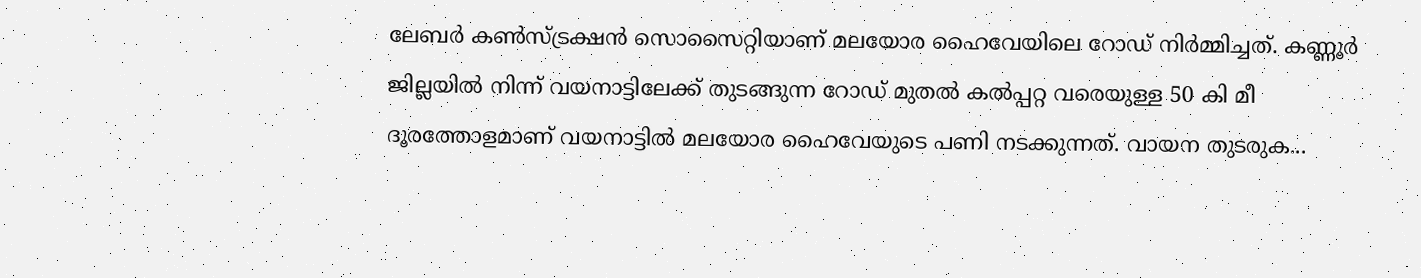ലേബര്‍ കണ്‍സ്ട്രക്ഷന്‍ സൊസൈറ്റിയാണ് മലയോര ഹൈവേയിലെ റോഡ് നിര്‍മ്മിച്ചത്. കണ്ണൂര്‍ ജില്ലയില്‍ നിന്ന് വയനാട്ടിലേക്ക് തുടങ്ങുന്ന റോഡ് മുതല്‍ കല്‍പ്പറ്റ വരെയുള്ള 50 കി മീ ദൂരത്തോളമാണ് വയനാട്ടിൽ മലയോര ഹൈവേയുടെ പണി നടക്കുന്നത്. വായന തുടരുക...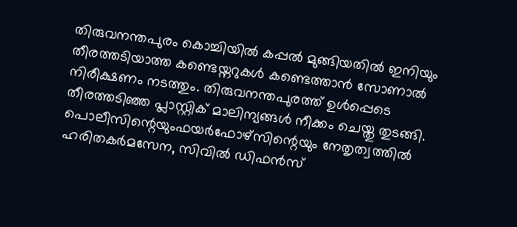തിരുവനന്തപുരം കൊച്ചിയില്‍ കപ്പല്‍ മുങ്ങിയതില്‍ ഇനിയും തീരത്തടിയാത്ത കണ്ടെയ്നറുകള്‍ കണ്ടെത്താന്‍ സോണാല്‍ നിരീക്ഷണം നടത്തും. തിരുവനന്തപുരത്ത് ഉള്‍പ്പെടെ തീരത്തടിഞ്ഞ പ്ലാസ്റ്റിക് മാലിന്യങ്ങള്‍ നീക്കം ചെയ്തു തുടങ്ങി. പൊലീസിന്റെയുംഫയര്‍ഫോഴ്‌സിന്റെയും നേതൃത്വത്തില്‍ ഹരിതകര്‍മസേന, സിവില്‍ ഡിഫന്‍സ്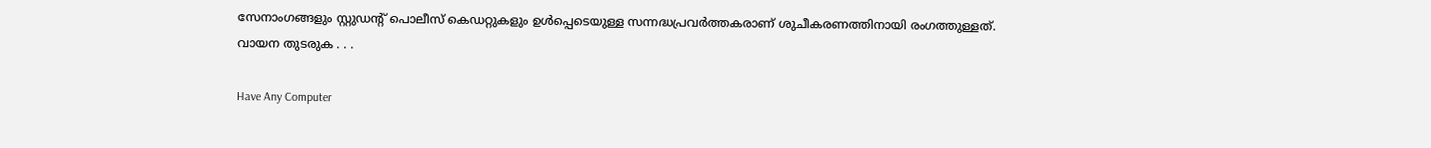സേനാംഗങ്ങളും സ്റ്റുഡന്റ് പൊലീസ് കെഡറ്റുകളും ഉള്‍പ്പെടെയുള്ള സന്നദ്ധപ്രവര്‍ത്തകരാണ് ശുചീകരണത്തിനായി രംഗത്തുള്ളത്. വായന തുടരുക . . .

Have Any Computer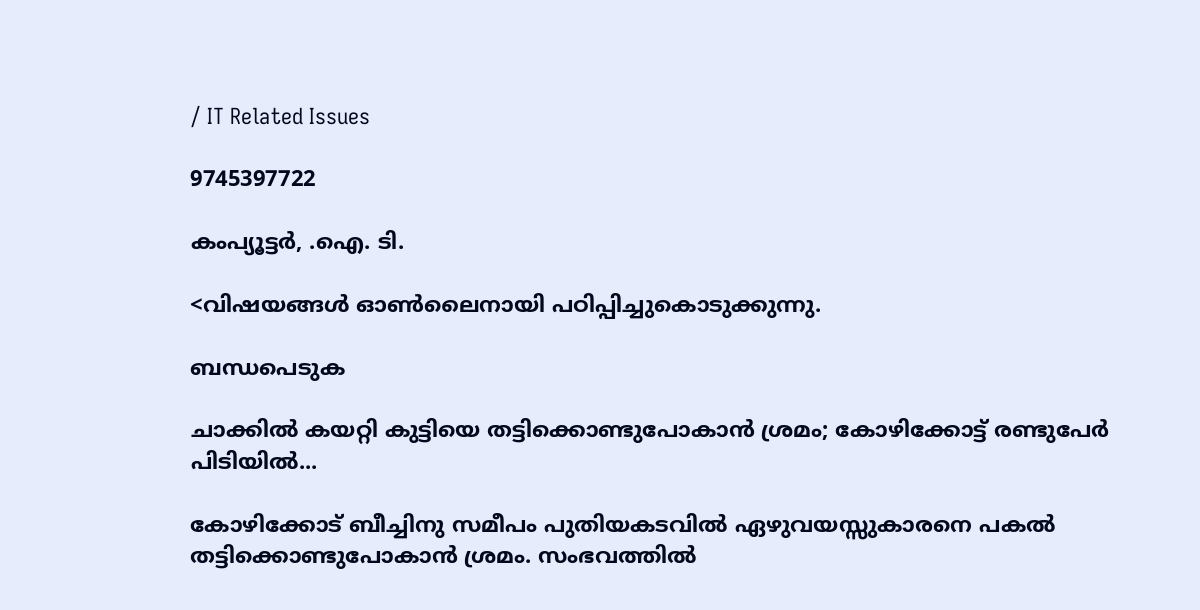/ IT Related Issues

9745397722

കംപ്യൂട്ടര്‍, .ഐ. ടി.

<വിഷയങ്ങള്‍ ഓണ്‍ലൈനായി പഠിപ്പിച്ചുകൊടുക്കുന്നു.

ബന്ധപെടുക

ചാക്കില്‍ കയറ്റി കുട്ടിയെ തട്ടിക്കൊണ്ടുപോകാന്‍ ശ്രമം; കോഴിക്കോട്ട് രണ്ടുപേര്‍ പിടിയില്‍...

കോഴിക്കോട് ബീച്ചിനു സമീപം പുതിയകടവില്‍ ഏഴുവയസ്സുകാരനെ പകൽ തട്ടിക്കൊണ്ടുപോകാൻ ശ്രമം. സംഭവത്തിൽ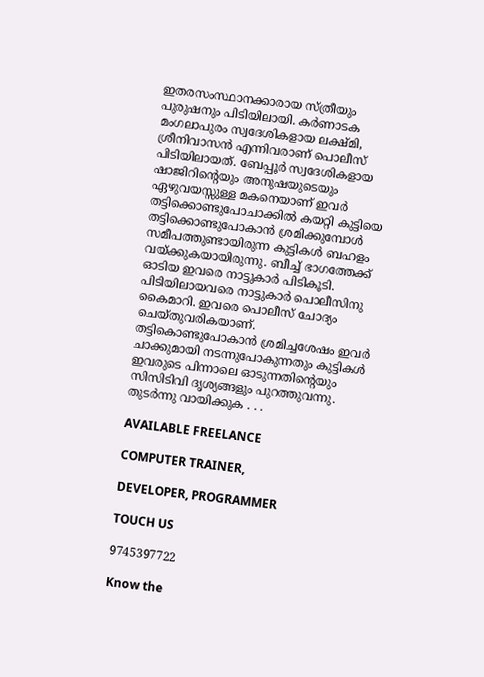ഇതരസംസ്ഥാനക്കാരായ സ്ത്രീയും പുരുഷനും പിടിയിലായി. കർണാടക മംഗലാപുരം സ്വദേശികളായ ലക്ഷ്മി, ശ്രീനിവാസൻ എന്നിവരാണ് പൊലീസ് പിടിയിലായത്. ബേപ്പൂര്‍ സ്വദേശികളായ ഷാജിറിന്റെയും അനുഷയുടെയും ഏഴുവയസ്സുള്ള മകനെയാണ് ഇവര്‍ തട്ടിക്കൊണ്ടുപോചാക്കില്‍ കയറ്റി കുട്ടിയെ തട്ടിക്കൊണ്ടുപോകാന്‍ ശ്രമിക്കുമ്പോള്‍ സമീപത്തുണ്ടായിരുന്ന കുട്ടികള്‍ ബഹളം വയ്ക്കുകയായിരുന്നു. ബീച്ച് ഭാഗത്തേക്ക് ഓടിയ ഇവരെ നാട്ടുകാർ പിടികൂടി. പിടിയിലായവരെ നാട്ടുകാര്‍ പൊലീസിനു കൈമാറി. ഇവരെ പൊലീസ് ചോദ്യം ചെയ്തുവരികയാണ്. തട്ടികൊണ്ടുപോകാൻ ശ്രമിച്ചശേഷം ഇവർ ചാക്കുമായി നടന്നുപോകുന്നതും കുട്ടികൾ ഇവരുടെ പിന്നാലെ ഓടുന്നതിന്റെയും സിസിടിവി ദൃശ്യങ്ങളും പുറത്തുവന്നു. തുടര്‍ന്നു വായിക്കുക . . .

AVAILABLE FREELANCE

COMPUTER TRAINER,

DEVELOPER, PROGRAMMER

TOUCH US

9745397722

Know the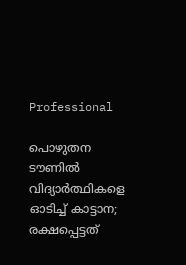Professional

പൊഴുതന ടൗണില്‍ വിദ്യാര്‍ത്ഥികളെ ഓടിച്ച് കാട്ടാന; രക്ഷപ്പെട്ടത്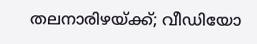തലനാരിഴയ്ക്ക്; വീഡിയോ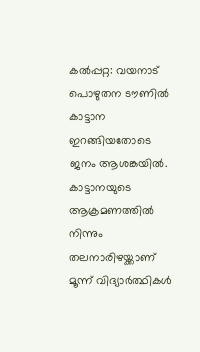കല്‍പ്പറ്റ: വയനാട് പൊഴുതന ടൗണില്‍ കാട്ടാന ഇറങ്ങിയതോടെ ജനം ആശങ്കയില്‍. കാട്ടാനയുടെ ആക്രമണത്തില്‍ നിന്നും തലനാരിഴയ്ക്കാണ് മൂന്ന് വിദ്യാര്‍ത്ഥികള്‍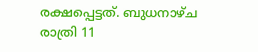രക്ഷപ്പെട്ടത്. ബുധനാഴ്ച രാത്രി 11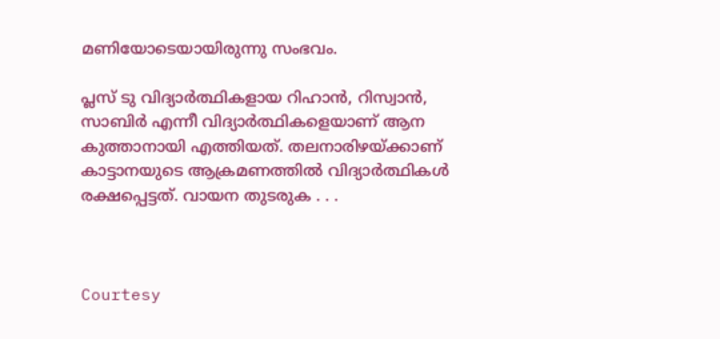മണിയോടെയായിരുന്നു സംഭവം.

പ്ലസ് ടു വിദ്യാര്‍ത്ഥികളായ റിഹാന്‍, റിസ്വാന്‍, സാബിര്‍ എന്നീ വിദ്യാര്‍ത്ഥികളെയാണ് ആന കുത്താനായി എത്തിയത്. തലനാരിഴയ്ക്കാണ് കാട്ടാനയുടെ ആക്രമണത്തില്‍ വിദ്യാര്‍ത്ഥികള്‍ രക്ഷപ്പെട്ടത്. വായന തുടരുക . . .



Courtesy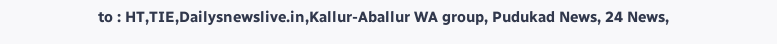to : HT,TIE,Dailysnewslive.in,Kallur-Aballur WA group, Pudukad News, 24 News,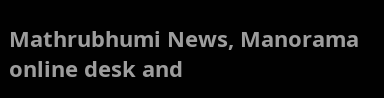Mathrubhumi News, Manorama online desk and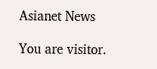Asianet News

You are visitor.